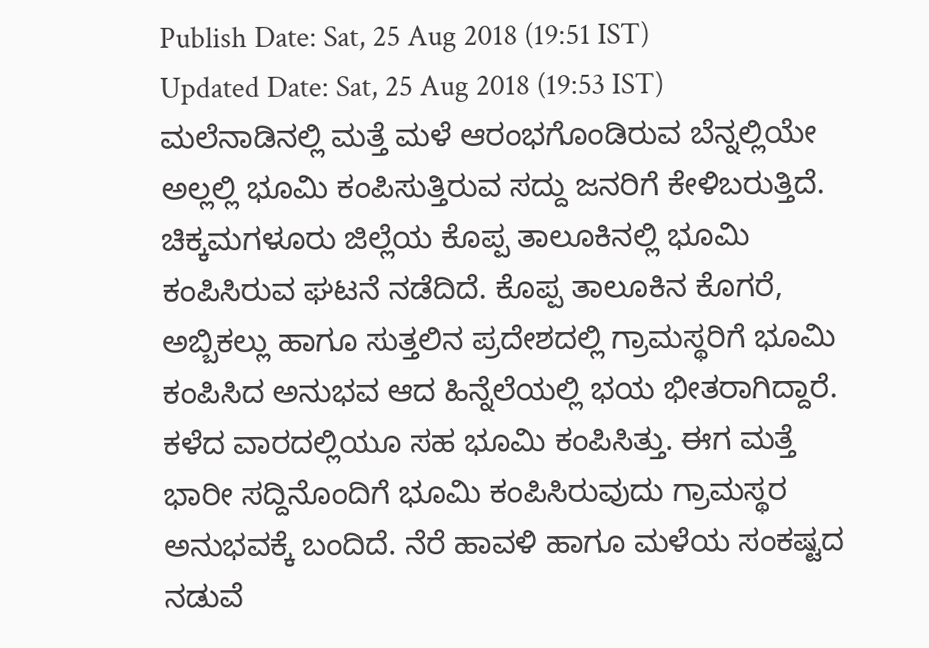Publish Date: Sat, 25 Aug 2018 (19:51 IST)
Updated Date: Sat, 25 Aug 2018 (19:53 IST)
ಮಲೆನಾಡಿನಲ್ಲಿ ಮತ್ತೆ ಮಳೆ ಆರಂಭಗೊಂಡಿರುವ ಬೆನ್ನಲ್ಲಿಯೇ ಅಲ್ಲಲ್ಲಿ ಭೂಮಿ ಕಂಪಿಸುತ್ತಿರುವ ಸದ್ದು ಜನರಿಗೆ ಕೇಳಿಬರುತ್ತಿದೆ.
ಚಿಕ್ಕಮಗಳೂರು ಜಿಲ್ಲೆಯ ಕೊಪ್ಪ ತಾಲೂಕಿನಲ್ಲಿ ಭೂಮಿ ಕಂಪಿಸಿರುವ ಘಟನೆ ನಡೆದಿದೆ. ಕೊಪ್ಪ ತಾಲೂಕಿನ ಕೊಗರೆ, ಅಬ್ಬಿಕಲ್ಲು ಹಾಗೂ ಸುತ್ತಲಿನ ಪ್ರದೇಶದಲ್ಲಿ ಗ್ರಾಮಸ್ಥರಿಗೆ ಭೂಮಿ ಕಂಪಿಸಿದ ಅನುಭವ ಆದ ಹಿನ್ನೆಲೆಯಲ್ಲಿ ಭಯ ಭೀತರಾಗಿದ್ದಾರೆ.
ಕಳೆದ ವಾರದಲ್ಲಿಯೂ ಸಹ ಭೂಮಿ ಕಂಪಿಸಿತ್ತು. ಈಗ ಮತ್ತೆ ಭಾರೀ ಸದ್ದಿನೊಂದಿಗೆ ಭೂಮಿ ಕಂಪಿಸಿರುವುದು ಗ್ರಾಮಸ್ಥರ ಅನುಭವಕ್ಕೆ ಬಂದಿದೆ. ನೆರೆ ಹಾವಳಿ ಹಾಗೂ ಮಳೆಯ ಸಂಕಷ್ಟದ ನಡುವೆ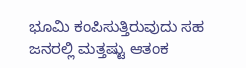ಭೂಮಿ ಕಂಪಿಸುತ್ತಿರುವುದು ಸಹ ಜನರಲ್ಲಿ ಮತ್ತಷ್ಟು ಆತಂಕ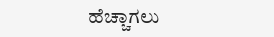ಹೆಚ್ಚಾಗಲು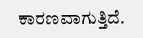ಕಾರಣವಾಗುತ್ತಿದೆ.